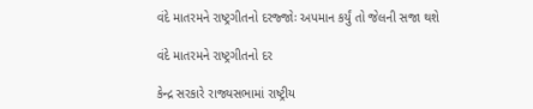વંદે માતરમને રાષ્ટ્રગીતનો દરજ્જોઃ અપમાન કર્યું તો જેલની સજા થશે

વંદે માતરમને રાષ્ટ્રગીતનો દર

કેન્દ્ર સરકારે રાજ્યસભામાં રાષ્ટ્રીય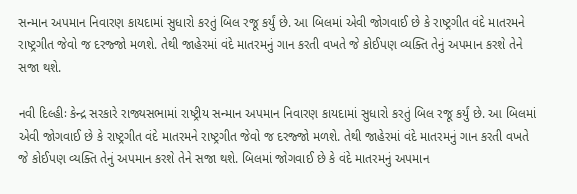સન્માન અપમાન નિવારણ કાયદામાં સુધારો કરતું બિલ રજૂ કર્યું છે. આ બિલમાં એવી જોગવાઈ છે કે રાષ્ટ્રગીત વંદે માતરમને રાષ્ટ્રગીત જેવો જ દરજ્જો મળશે. તેથી જાહેરમાં વંદે માતરમનું ગાન કરતી વખતે જે કોઈપણ વ્યક્તિ તેનું અપમાન કરશે તેને સજા થશે.

નવી દિલ્હીઃ કેન્દ્ર સરકારે રાજ્યસભામાં રાષ્ટ્રીય સન્માન અપમાન નિવારણ કાયદામાં સુધારો કરતું બિલ રજૂ કર્યું છે. આ બિલમાં એવી જોગવાઈ છે કે રાષ્ટ્રગીત વંદે માતરમને રાષ્ટ્રગીત જેવો જ દરજ્જો મળશે. તેથી જાહેરમાં વંદે માતરમનું ગાન કરતી વખતે જે કોઈપણ વ્યક્તિ તેનું અપમાન કરશે તેને સજા થશે. બિલમાં જોગવાઈ છે કે વંદે માતરમનું અપમાન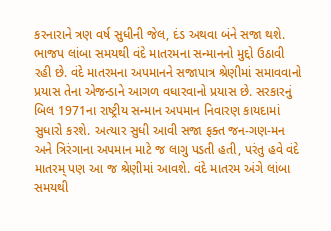કરનારાને ત્રણ વર્ષ સુધીની જેલ, દંડ અથવા બંને સજા થશે. ભાજપ લાંબા સમયથી વંદે માતરમના સન્માનનો મુદ્દો ઉઠાવી રહી છે. વંદે માતરમના અપમાનને સજાપાત્ર શ્રેણીમાં સમાવવાનો પ્રયાસ તેના એજન્ડાને આગળ વધારવાનો પ્રયાસ છે. સરકારનું બિલ 1971ના રાષ્ટ્રીય સન્માન અપમાન નિવારણ કાયદામાં સુધારો કરશે. અત્યાર સુધી આવી સજા ફક્ત જન-ગણ-મન અને ત્રિરંગાના અપમાન માટે જ લાગુ પડતી હતી, પરંતુ હવે વંદે માતરમ્ પણ આ જ શ્રેણીમાં આવશે. વંદે માતરમ અંગે લાંબા સમયથી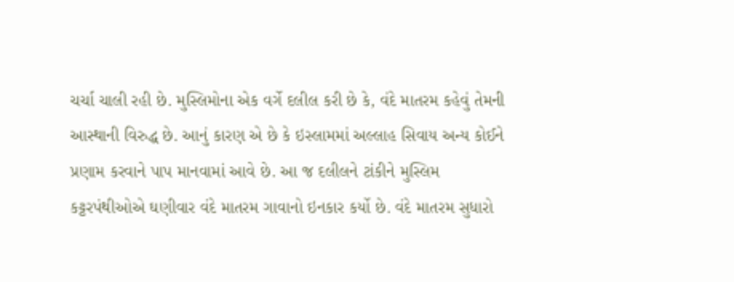ચર્ચા ચાલી રહી છે. મુસ્લિમોના એક વર્ગે દલીલ કરી છે કે, વંદે માતરમ કહેવું તેમની આસ્થાની વિરુદ્ધ છે. આનું કારણ એ છે કે ઇસ્લામમાં અલ્લાહ સિવાય અન્ય કોઈને પ્રણામ કરવાને પાપ માનવામાં આવે છે. આ જ દલીલને ટાંકીને મુસ્લિમ કટ્ટરપંથીઓએ ઘણીવાર વંદે માતરમ ગાવાનો ઇનકાર કર્યો છે. વંદે માતરમ સુધારો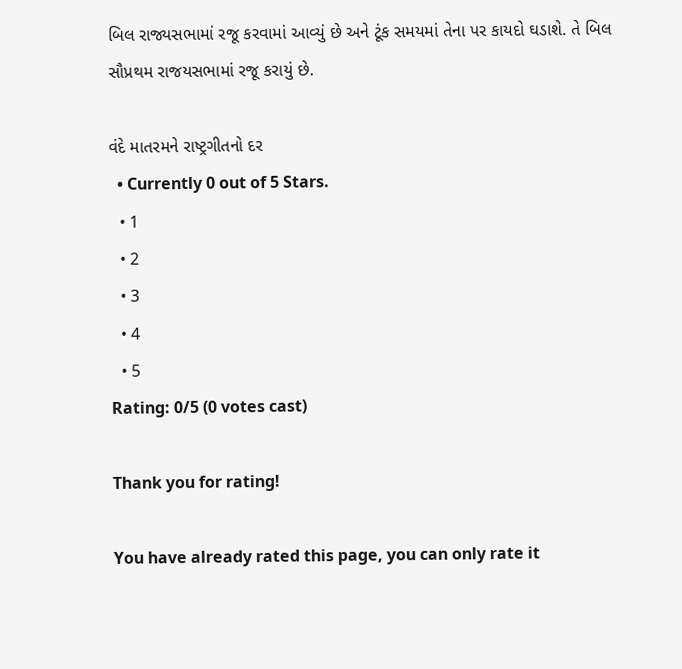બિલ રાજ્યસભામાં રજૂ કરવામાં આવ્યું છે અને ટૂંક સમયમાં તેના પર કાયદો ઘડાશે. તે બિલ સૌપ્રથમ રાજયસભામાં રજૂ કરાયું છે.

વંદે માતરમને રાષ્ટ્રગીતનો દર
  • Currently 0 out of 5 Stars.
  • 1
  • 2
  • 3
  • 4
  • 5
Rating: 0/5 (0 votes cast)

Thank you for rating!

You have already rated this page, you can only rate it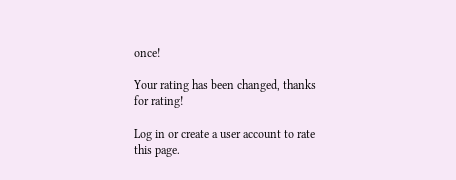once!

Your rating has been changed, thanks for rating!

Log in or create a user account to rate this page.